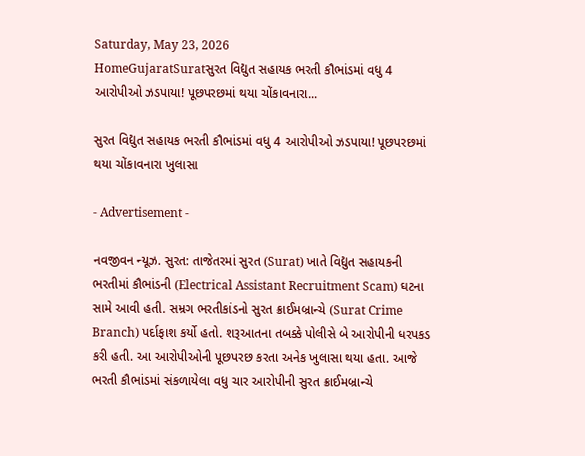Saturday, May 23, 2026
HomeGujaratSuratસુરત વિદ્યુત સહાયક ભરતી કૌભાંડમાં વધુ 4 આરોપીઓ ઝડપાયા! પૂછપરછમાં થયા ચોંકાવનારા...

સુરત વિદ્યુત સહાયક ભરતી કૌભાંડમાં વધુ 4 આરોપીઓ ઝડપાયા! પૂછપરછમાં થયા ચોંકાવનારા ખુલાસા

- Advertisement -

નવજીવન ન્યૂઝ. સુરત: તાજેતરમાં સુરત (Surat) ખાતે વિદ્યુત સહાયકની ભરતીમાં કૌભાંડની (Electrical Assistant Recruitment Scam) ઘટના સામે આવી હતી. સમ્રગ ભરતીકાંડનો સુરત ક્રાઈમબ્રાન્ચે (Surat Crime Branch) પર્દાફાશ કર્યો હતો. શરૂઆતના તબક્કે પોલીસે બે આરોપીની ધરપકડ કરી હતી. આ આરોપીઓની પૂછપરછ કરતા અનેક ખુલાસા થયા હતા. આજે ભરતી કૌભાંડમાં સંકળાયેલા વધુ ચાર આરોપીની સુરત ક્રાઈમબ્રાન્ચે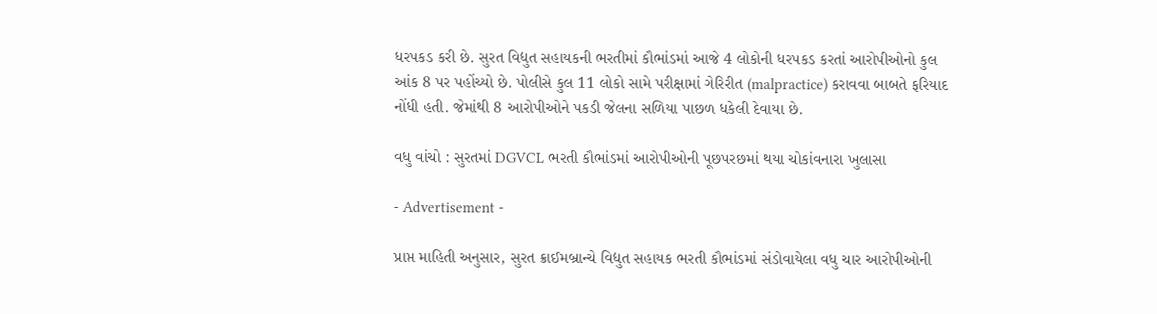ધરપકડ કરી છે. સુરત વિદ્યુત સહાયકની ભરતીમાં કૌભાંડમાં આજે 4 લોકોની ધરપકડ કરતાં આરોપીઓનો કુલ આંક 8 પર પહોંચ્યો છે. પોલીસે કુલ 11 લોકો સામે પરીક્ષામાં ગેરિરીત (malpractice) કરાવવા બાબતે ફરિયાદ નોંધી હતી. જેમાંથી 8 આરોપીઓને પકડી જેલના સળિયા પાછળ ધકેલી દેવાયા છે.

વધુ વાંચો : સુરતમાં DGVCL ભરતી કૌભાંડમાં આરોપીઓની પૂછપરછમાં થયા ચોકાંવનારા ખુલાસા

- Advertisement -

પ્રાપ્ત માહિતી અનુસાર, સુરત ક્રાઈમબ્રાન્ચે વિદ્યુત સહાયક ભરતી કૌભાંડમાં સંડોવાયેલા વધુ ચાર આરોપીઓની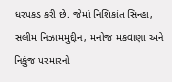ધરપકડ કરી છે. જેમાં નિશિકાંત સિન્હા, સલીમ નિઝામમુદ્દીન, મનોજ મકવાણા અને નિકુંજ પરમારનો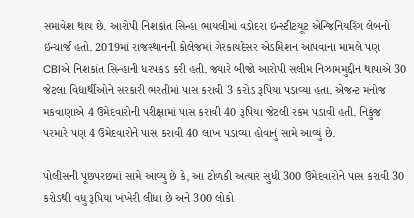સમાવેશ થાય છે. આરોપી નિશકાંત સિન્હા ભાયલીમાં વડોદરા ઇન્સ્ટીટયૂટ એન્જિનિયરિંગ લેબનો ઇન્ચાર્જ હતો. 2019માં રાજસ્થાનની કોલેજમાં ગેરકાયદેસર એડમિશન આપવાના મામલે પણ CBIએ નિશકાંત સિન્હાની ધરપકડ કરી હતી. જ્યારે બીજો આરોપી સલીમ નિઝામમુદ્દીન થાપાએ 30 જેટલા વિદ્યાર્થીઓને સરકારી ભરતીમાં પાસ કરાવી 3 કરોડ રૂપિયા પડાવ્યા હતા. એજન્ટ મનોજ મકવાણાએ 4 ઉમેદવારોની પરીક્ષામાં પાસ કરાવી 40 રૂપિયા જેટલી રકમ પડાવી હતી. નિકુંજ પરમારે પણ 4 ઉમેદવારોને પાસ કરાવી 40 લાખ પડાવ્યા હોવાનું સામે આવ્યું છે.

પોલીસની પૂછપરછમાં સામે આવ્યુ છે કે, આ ટોળકી અત્યાર સુધી 300 ઉમેદવારોને પાસ કરાવી 30 કરોડથી વધુ રૂપિયા ખંખેરી લીધા છે અને 300 લોકો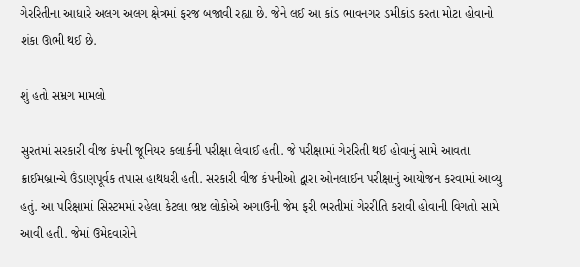ગેરરિતીના આધારે અલગ અલગ ક્ષેત્રમાં ફરજ બજાવી રહ્યા છે. જેને લઈ આ કાંડ ભાવનગર ડમીકાંડ કરતા મોટા હોવાનો શંકા ઊભી થઈ છે.

શું હતો સમ્રગ મામલો

સુરતમાં સરકારી વીજ કંપની જૂનિયર કલાર્કની પરીક્ષા લેવાઈ હતી. જે પરીક્ષામાં ગેરરિતી થઈ હોવાનું સામે આવતા ક્રાઈમબ્રાન્ચે ઉંડાણપૂર્વક તપાસ હાથધરી હતી. સરકારી વીજ કંપનીઓ દ્વારા ઓનલાઈન પરીક્ષાનું આયોજન કરવામાં આવ્યુ હતું. આ પરિક્ષામાં સિસ્ટમમાં રહેલા કેટલા ભ્રષ્ટ લોકોએ અગાઉની જેમ ફરી ભરતીમાં ગેરરીતિ કરાવી હોવાની વિગતો સામે આવી હતી. જેમાં ઉમેદવારોને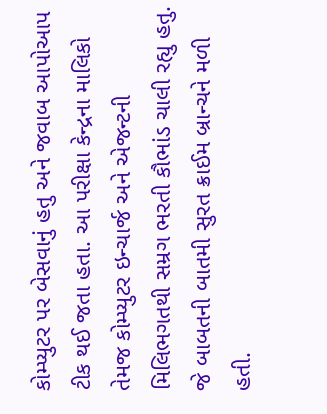કોમ્પ્યુટર પર બેસવાનું હતુ અને જવાબ આપોઆપ ટીક થઈ જતા હતા. આ પરીક્ષા કેન્દ્રના માલિકો તેમજ કોમ્પ્યુટર ઇન્ચાર્જ અને એજન્ટની મિલિભગતથી સમ્રગ ભરતી કૌભાંડ ચાલી રહ્યુ હતુ. જે બાબતની બાતમી સુરત ક્રાઈમ બ્રાન્ચને મળી હતી.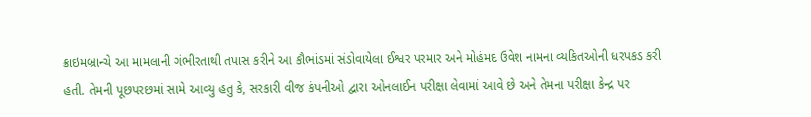ક્રાઇમબ્રાન્ચે આ મામલાની ગંભીરતાથી તપાસ કરીને આ કૌભાંડમાં સંડોવાયેલા ઈશ્વર પરમાર અને મોહંમદ ઉવેશ નામના વ્યકિતઓની ધરપકડ કરી હતી. તેમની પૂછપરછમાં સામે આવ્યુ હતુ કે, સરકારી વીજ કંપનીઓ દ્વારા ઓનલાઈન પરીક્ષા લેવામાં આવે છે અને તેમના પરીક્ષા કેન્દ્ર પર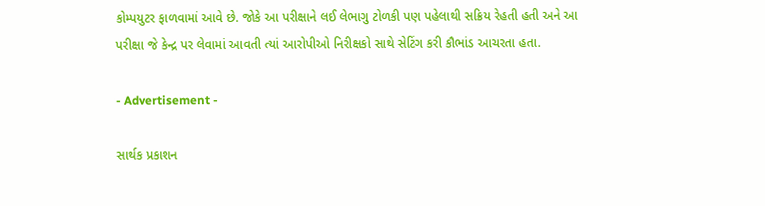કોમ્પયુટર ફાળવામાં આવે છે. જોકે આ પરીક્ષાને લઈ લેભાગુ ટોળકી પણ પહેલાથી સક્રિય રેહતી હતી અને આ પરીક્ષા જે કેન્દ્ર પર લેવામાં આવતી ત્યાં આરોપીઓ નિરીક્ષકો સાથે સેટિંગ કરી કૌભાંડ આચરતા હતા.

- Advertisement -

સાર્થક પ્રકાશન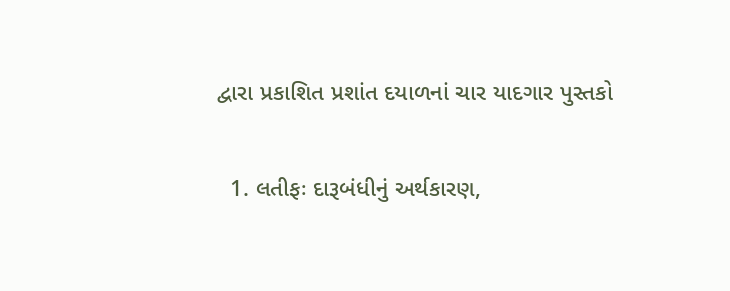દ્વારા પ્રકાશિત પ્રશાંત દયાળનાં ચાર યાદગાર પુસ્તકો

  1. લતીફઃ દારૂબંધીનું અર્થકારણ,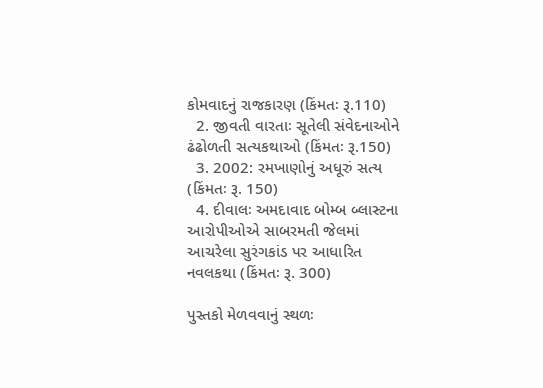કોમવાદનું રાજકારણ (કિંમતઃ રૂ.110)
  2. જીવતી વારતાઃ સૂતેલી સંવેદનાઓને ઢંઢોળતી સત્યકથાઓ (કિંમતઃ રૂ.150)
  3. 2002: રમખાણોનું અધૂરું સત્ય (કિંમતઃ રૂ. 150)
  4. દીવાલઃ અમદાવાદ બોમ્બ બ્લાસ્ટના આરોપીઓએ સાબરમતી જેલમાં આચરેલા સુરંગકાંડ પર આધારિત નવલકથા (કિંમતઃ રૂ. 300)

પુસ્તકો મેળવવાનું સ્થળઃ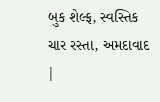બુક શેલ્ફ, સ્વસ્તિક ચાર રસ્તા, અમદાવાદ |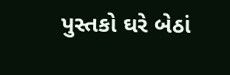પુસ્તકો ઘરે બેઠાં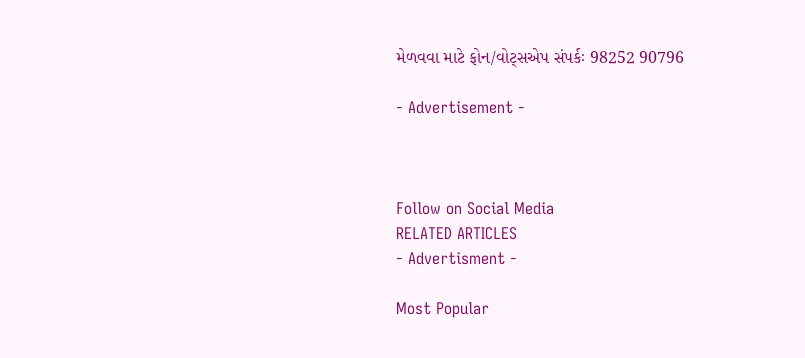મેળવવા માટે ફોન/વોટ્સએપ સંપર્કઃ 98252 90796

- Advertisement -



Follow on Social Media
RELATED ARTICLES
- Advertisment -

Most Popular